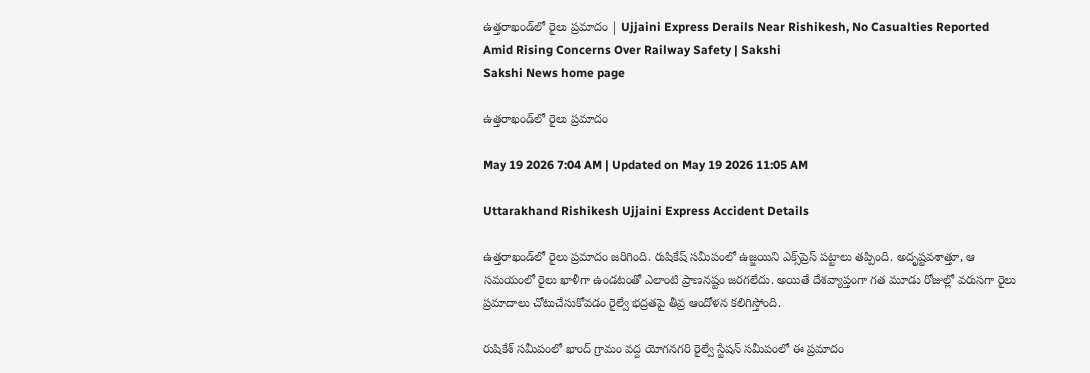ఉత్తరాఖండ్‌లో రైలు ప్రమాదం | Ujjaini Express Derails Near Rishikesh, No Casualties Reported Amid Rising Concerns Over Railway Safety | Sakshi
Sakshi News home page

ఉత్తరాఖండ్‌లో రైలు ప్రమాదం

May 19 2026 7:04 AM | Updated on May 19 2026 11:05 AM

Uttarakhand Rishikesh Ujjaini Express Accident Details

ఉత్తరాఖండ్‌లో రైలు ప్రమాదం జరిగింది. రుషికేష్‌ సమీపంలో ఉజ్జయిని ఎక్స్‌ప్రెస్‌ పట్టాలు తప్పింది. అదృష్టవశాత్తూ, ఆ సమయంలో రైలు ఖాళీగా ఉండటంతో ఎలాంటి ప్రాణనష్టం జరగలేదు. అయితే దేశవ్యాప్తంగా గత మూడు రోజుల్లో వరుసగా రైలు ప్రమాదాలు చోటుచేసుకోవడం రైల్వే భద్రతపై తీవ్ర ఆందోళన కలిగిస్తోంది.

రుషికేశ్‌ సమీపంలో ఖాంద్‌ గ్రామం వద్ద యోగనగరి రైల్వే స్టేషన్‌ సమీపంలో ఈ ప్రమాదం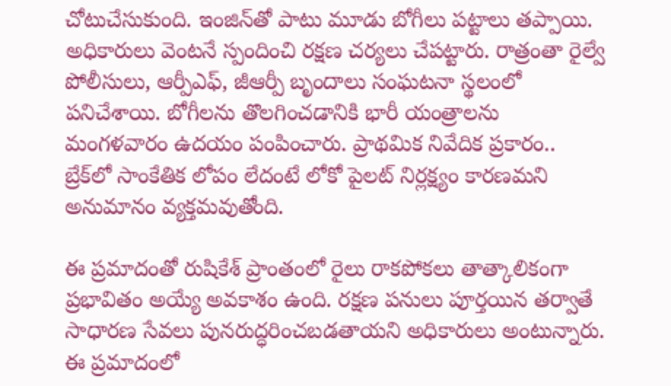చోటుచేసుకుంది. ఇంజిన్‌తో పాటు మూడు బోగీలు పట్టాలు తప్పాయి. అధికారులు వెంటనే స్పందించి రక్షణ చర్యలు చేపట్టారు. రాత్రంతా రైల్వే పోలీసులు, ఆర్పీఎఫ్‌, జీఆర్పీ బృందాలు సంఘటనా స్థలంలో పనిచేశాయి. బోగీలను తొలగించడానికి భారీ యంత్రాలను మంగళవారం ఉదయం పంపించారు. ప్రాథమిక నివేదిక ప్రకారం.. బ్రేక్‌లో సాంకేతిక లోపం లేదంటే లోకో పైలట్‌ నిర్లక్ష్యం కారణమని అనుమానం వ్యక్తమవుతోంది.

ఈ ప్రమాదంతో రుషికేశ్‌ ప్రాంతంలో రైలు రాకపోకలు తాత్కాలికంగా ప్రభావితం అయ్యే అవకాశం ఉంది. రక్షణ పనులు పూర్తయిన తర్వాతే సాధారణ సేవలు పునరుద్ధరించబడతాయని అధికారులు అంటున్నారు. ఈ ప్రమాదంలో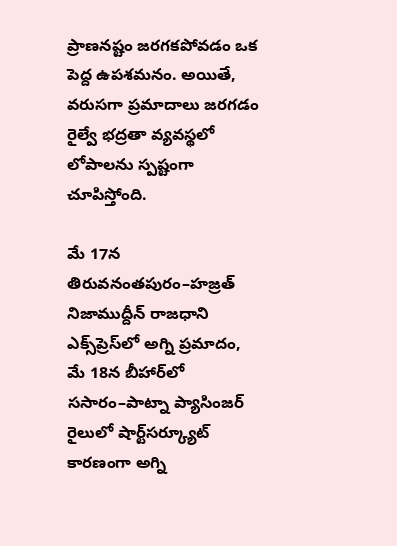ప్రాణనష్టం జరగకపోవడం ఒక పెద్ద ఉపశమనం. అయితే, వరుసగా ప్రమాదాలు జరగడం రైల్వే భద్రతా వ్యవస్థలో లోపాలను స్పష్టంగా చూపిస్తోంది.

మే 17న తిరువనంతపురం–హజ్రత్‌ నిజాముద్దీన్‌ రాజధాని ఎక్స్‌ప్రెస్‌లో అగ్ని ప్రమాదం, మే 18న బీహార్‌లో ససారం–పాట్నా ప్యాసింజర్‌ రైలులో షార్ట్‌సర్క్యూట్‌ కారణంగా అగ్ని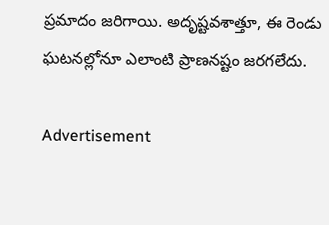ప్రమాదం జరిగాయి. అదృష్టవశాత్తూ, ఈ రెండు ఘటనల్లోనూ ఎలాంటి ప్రాణనష్టం జరగలేదు.

Advertisement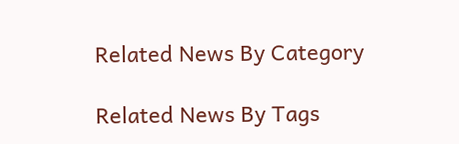Related News By Category

Related News By Tags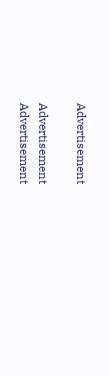Advertisement

Advertisement
Advertisement